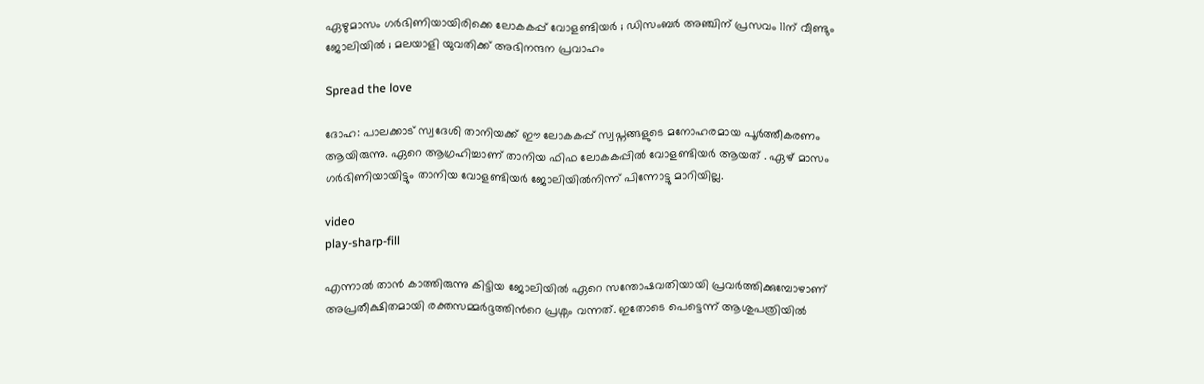ഏഴുമാസം ഗർഭിണിയായിരിക്കെ ലോകകപ്പ് വോളണ്ടിയര്‍ ; ഡിസംബര്‍ അഞ്ചിന് പ്രസവം 11ന് വീണ്ടും ജോലിയില്‍ ; മലയാളി യുവതിക്ക് അഭിനന്ദന പ്രവാഹം

Spread the love

ദോഹ: പാലക്കാട് സ്വദേശി താനിയക്ക് ഈ ലോകകപ്പ് സ്വപ്നങ്ങളുടെ മനോഹരമായ പൂർത്തീകരണം ആയിരുന്നു. ഏറെ ആഗ്രഹിച്ചാണ് താനിയ ഫിഫ ലോകകപ്പിൽ വോളണ്ടിയര്‍ ആയത് . ഏഴ് മാസം ഗര്‍ഭിണിയായിട്ടും താനിയ വോളണ്ടിയര്‍ ജോലിയിൽനിന്ന് പിന്നോട്ടു മാറിയില്ല.

video
play-sharp-fill

എന്നാൽ താൻ കാത്തിരുന്നു കിട്ടിയ ജോലിയിൽ ഏറെ സന്തോഷവതിയായി പ്രവർത്തിക്കുമ്പോഴാണ് അപ്രതീക്ഷിതമായി രക്തസമ്മര്‍ദ്ദത്തിന്‍റെ പ്രശ്നം വന്നത്. ഇതോടെ പെട്ടെന്ന് ആശുപത്രിയില്‍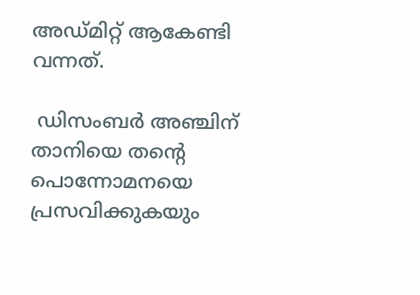അഡ്മിറ്റ് ആകേണ്ടി വന്നത്.

 ഡിസംബര്‍ അഞ്ചിന് താനിയെ തന്‍റെ പൊന്നോമനയെ പ്രസവിക്കുകയും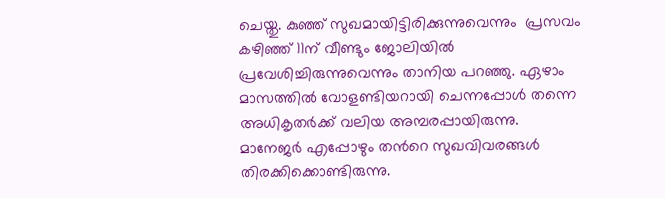ചെയ്തു. കുഞ്ഞ് സുഖമായിട്ടിരിക്കുന്നുവെന്നും  പ്രസവം കഴിഞ്ഞ് 11ന് വീണ്ടും ജോലിയില്‍ പ്രവേശിച്ചിരുന്നുവെന്നും താനിയ പറഞ്ഞു. ഏഴാം മാസത്തില്‍ വോളണ്ടിയറായി ചെന്നപ്പോള്‍ തന്നെ അധികൃതര്‍ക്ക് വലിയ അമ്പരപ്പായിരുന്നു. മാനേജര്‍ എപ്പോഴും തന്‍റെ സുഖവിവരങ്ങള്‍ തിരക്കിക്കൊണ്ടിരുന്നു.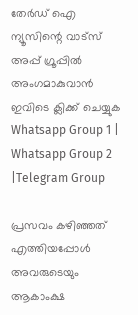തേർഡ് ഐ ന്യൂസിന്റെ വാട്സ് അപ്പ് ഗ്രൂപ്പിൽ അംഗമാകുവാൻ ഇവിടെ ക്ലിക്ക് ചെയ്യുക
Whatsapp Group 1 | Whatsapp Group 2 |Telegram Group

പ്രസവം കഴിഞ്ഞത് എത്തിയപ്പോള്‍ അവരുടെയും ആകാംക്ഷ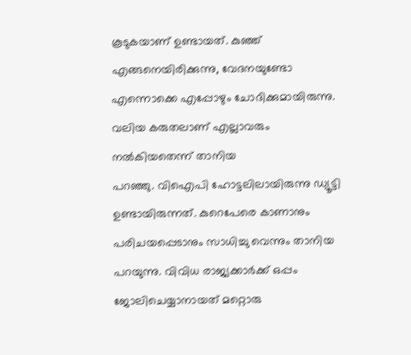കൂടുകയാണ് ഉണ്ടായത്. കുഞ്ഞ് എങ്ങനെയിരിക്കുന്നു, വേദനയുണ്ടോ എന്നൊക്കെ എപ്പോഴും ചോദിക്കുമായിരുന്നു. വലിയ കരുതലാണ് എല്ലാവരും നല്‍കിയതെന്ന് താനിയ
പറഞ്ഞു. വിഐപി ഹോട്ടലിലായിരുന്നു ഡ്യൂട്ടി ഉണ്ടായിരുന്നത്. കുറെപേരെ കാണാനും പരിചയപ്പെടാനും സാധിച്ചു വെന്നും താനിയ പറയുന്നു. വിവിധ രാജ്യക്കാർക്ക് ഒപ്പം ജോലിചെയ്യാനായത് മറ്റൊരു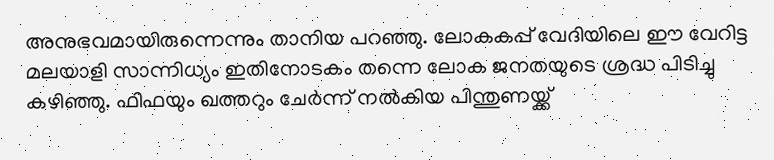അനുഭവമായിരുന്നെന്നും താനിയ പറഞ്ഞു. ലോകകപ്പ് വേദിയിലെ ഈ വേറിട്ട മലയാളി സാന്നിധ്യം ഇതിനോടകം തന്നെ ലോക ജനതയുടെ ശ്രദ്ധ പിടിച്ചു കഴിഞ്ഞു. ഫിഫയും ഖത്തറും ചേർന്ന് നൽകിയ പിന്തുണയ്ക്ക്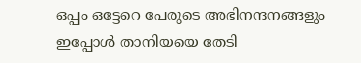ഒപ്പം ഒട്ടേറെ പേരുടെ അഭിനന്ദനങ്ങളും ഇപ്പോള്‍ താനിയയെ തേടി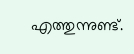എത്തുന്നുണ്ട്.